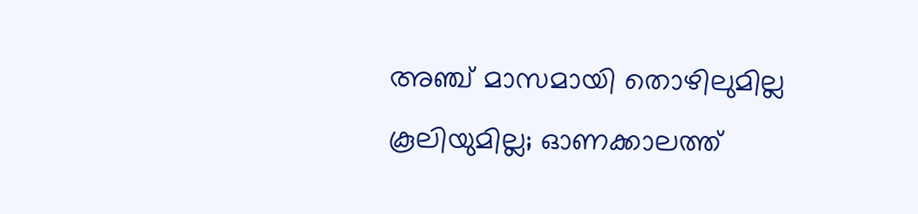അഞ്ച് മാസമായി തൊഴിലുമില്ല കൂലിയുമില്ല; ഓണക്കാലത്ത്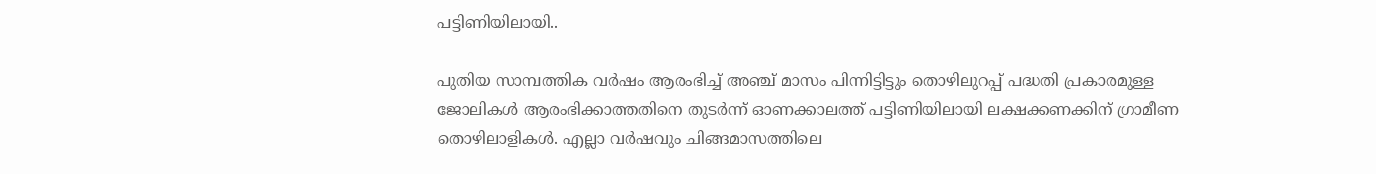പട്ടിണിയിലായി..

പുതിയ സാമ്പത്തിക വർഷം ആരംഭിച്ച് അഞ്ച് മാസം പിന്നിട്ടിട്ടും തൊഴിലുറപ്പ് പദ്ധതി പ്രകാരമുള്ള ജോലികൾ ആരംഭിക്കാത്തതിനെ തുടർന്ന് ഓണക്കാലത്ത് പട്ടിണിയിലായി ലക്ഷക്കണക്കിന് ഗ്രാമീണ തൊഴിലാളികൾ. എല്ലാ വർഷവും ചിങ്ങമാസത്തിലെ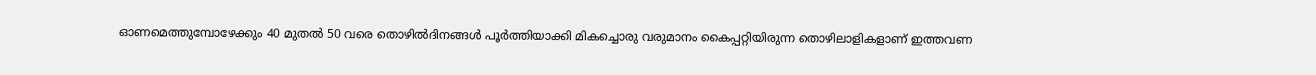ഓണമെത്തുമ്പോഴേക്കും 40 മുതൽ 50 വരെ തൊഴിൽദിനങ്ങൾ പൂർത്തിയാക്കി മികച്ചൊരു വരുമാനം കൈപ്പറ്റിയിരുന്ന തൊഴിലാളികളാണ് ഇത്തവണ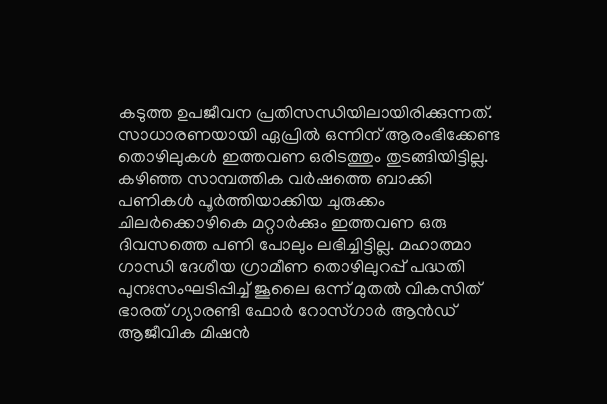കടുത്ത ഉപജീവന പ്രതിസന്ധിയിലായിരിക്കുന്നത്.
സാധാരണയായി ഏപ്രിൽ ഒന്നിന് ആരംഭിക്കേണ്ട തൊഴിലുകൾ ഇത്തവണ ഒരിടത്തും തുടങ്ങിയിട്ടില്ല. കഴിഞ്ഞ സാമ്പത്തിക വർഷത്തെ ബാക്കി പണികൾ പൂർത്തിയാക്കിയ ചുരുക്കം ചിലർക്കൊഴികെ മറ്റാർക്കും ഇത്തവണ ഒരു ദിവസത്തെ പണി പോലും ലഭിച്ചിട്ടില്ല. മഹാത്മാ ഗാന്ധി ദേശീയ ഗ്രാമീണ തൊഴിലുറപ്പ് പദ്ധതി പുനഃസംഘടിപ്പിച്ച് ജൂലൈ ഒന്ന് മുതൽ വികസിത് ഭാരത് ഗ്യാരണ്ടി ഫോർ റോസ്ഗാർ ആൻഡ് ആജീവിക മിഷൻ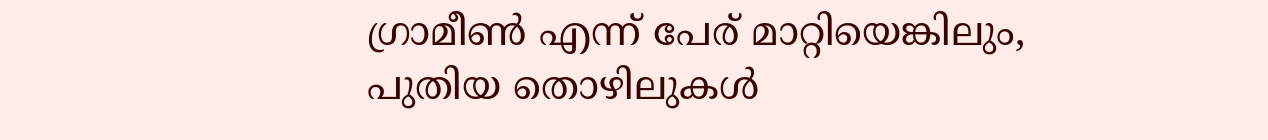ഗ്രാമീൺ എന്ന് പേര് മാറ്റിയെങ്കിലും, പുതിയ തൊഴിലുകൾ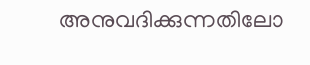അനുവദിക്കുന്നതിലോ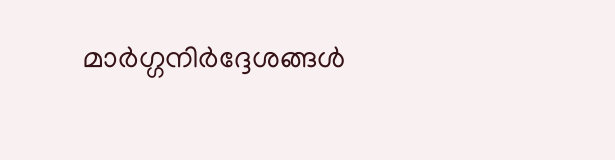മാർഗ്ഗനിർദ്ദേശങ്ങൾ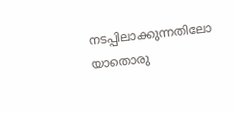നടപ്പിലാക്കുന്നതിലോ യാതൊരു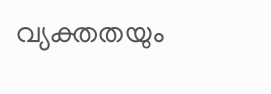വ്യക്തതയും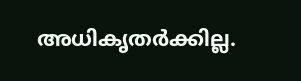അധികൃതർക്കില്ല.